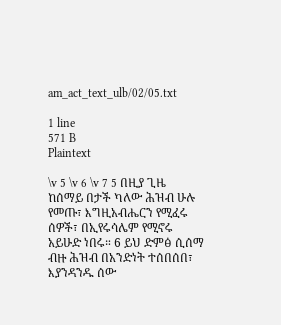am_act_text_ulb/02/05.txt

1 line
571 B
Plaintext

\v 5 \v 6 \v 7 5 በዚያ ጊዜ ከሰማይ በታች ካለው ሕዝብ ሁሉ የመጡ፣ እግዚአብሔርን የሚፈሩ ሰዎች፣ በኢየሩሳሌም የሚኖሩ አይሁድ ነበሩ። 6 ይህ ድምፅ ሲሰማ ብዙ ሕዝብ በአንድነት ተሰበሰበ፣ እያንዳንዱ ሰው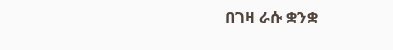በገዛ ራሱ ቋንቋ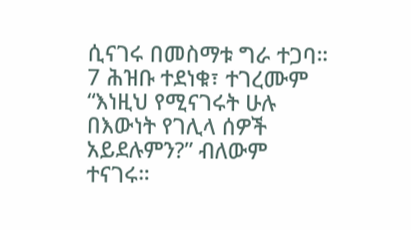ሲናገሩ በመስማቱ ግራ ተጋባ። 7 ሕዝቡ ተደነቁ፣ ተገረሙም “እነዚህ የሚናገሩት ሁሉ በእውነት የገሊላ ሰዎች አይደሉምን?” ብለውም ተናገሩ።